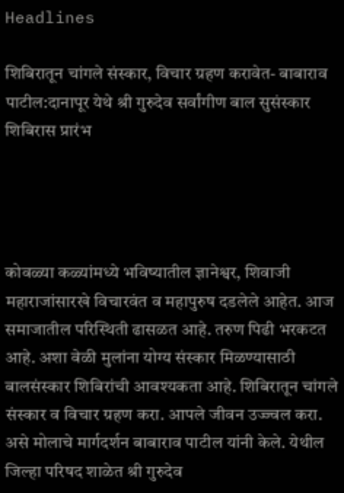Headlines

शिबिरातून चांगले संस्कार, विचार ग्रहण करावेत- बाबाराव पाटील:दानापूर येथे श्री गुरुदेव सर्वांगीण बाल सुसंस्कार शिबिरास प्रारंभ




कोवळ्या कळ्यांमध्ये भविष्यातील ज्ञानेश्वर, शिवाजी महाराजांसारखे विचारवंत व महापुरुष दडलेले आहेत. आज समाजातील परिस्थिती ढासळत आहे. तरुण पिढी भरकटत आहे. अशा वेळी मुलांना योग्य संस्कार मिळण्यासाठी बालसंस्कार शिबिरांची आवश्यकता आहे. शिबिरातून चांगले संस्कार व विचार ग्रहण करा. आपले जीवन उज्ज्वल करा. असे मोलाचे मार्गदर्शन बाबाराव पाटील यांनी केले. येथील जिल्हा परिषद शाळेत श्री गुरुदेव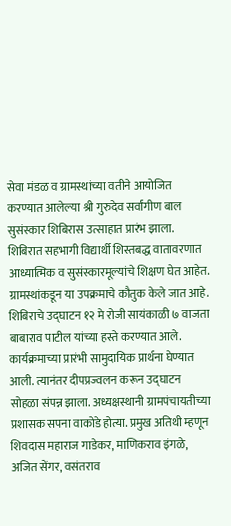सेवा मंडळ व ग्रामस्थांच्या वतीने आयोजित करण्यात आलेल्या श्री गुरुदेव सर्वांगीण बाल सुसंस्कार शिबिरास उत्साहात प्रारंभ झाला. शिबिरात सहभागी विद्यार्थी शिस्तबद्ध वातावरणात आध्यात्मिक व सुसंस्कारमूल्यांचे शिक्षण घेत आहेत. ग्रामस्थांकडून या उपक्रमाचे कौतुक केले जात आहे. शिबिराचे उद्घाटन १२ मे रोजी सायंकाळी ७ वाजता बाबाराव पाटील यांच्या हस्ते करण्यात आले. कार्यक्रमाच्या प्रारंभी सामुदायिक प्रार्थना घेण्यात आली. त्यानंतर दीपप्रज्वलन करून उद्घाटन सोहळा संपन्न झाला. अध्यक्षस्थानी ग्रामपंचायतीच्या प्रशासक सपना वाकोडे होत्या. प्रमुख अतिथी म्हणून शिवदास महाराज गाडेकर, माणिकराव इंगळे, अजित सेंगर, वसंतराव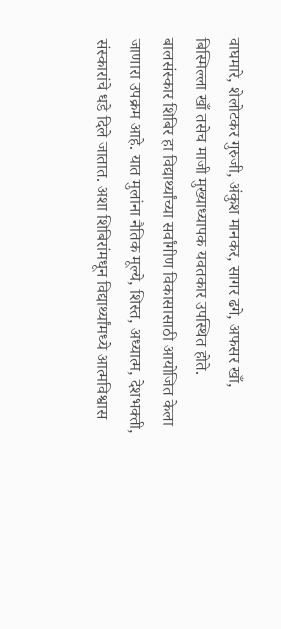वाघमारे, शेलोटकर गुरुजी, अंकुश मानकर, सागर ढगे, अफसर खाँ, बिस्मिल्ला खाँ तसेच माजी मुख्याध्यापक यवतकार उपस्थित होते. बालसंस्कार शिबिर हा विद्यार्थ्यांच्या सर्वांगीण विकासासाठी आयोजित केला जाणारा उपक्रम आहे. यात मुलांना नैतिक मूल्ये, शिस्त, अध्यात्म, देशभक्ती, संस्कारांचे धडे दिले जातात. अशा शिबिरांमधून विद्यार्थ्यांमध्ये आत्मविश्वास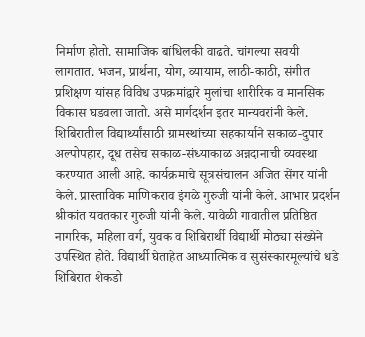निर्माण होतो. सामाजिक बांधिलकी वाढते. चांगल्या सवयी लागतात. भजन, प्रार्थना, योग, व्यायाम, लाठी-काठी, संगीत प्रशिक्षण यांसह विविध उपक्रमांद्वारे मुलांचा शारीरिक व मानसिक विकास घडवला जातो. असे मार्गदर्शन इतर मान्यवरांनी केले. शिबिरातील विद्यार्थ्यांसाठी ग्रामस्थांच्या सहकार्याने सकाळ-दुपार अल्पोपहार, दूध तसेच सकाळ-संध्याकाळ अन्नदानाची व्यवस्था करण्यात आली आहे. कार्यक्रमाचे सूत्रसंचालन अजित सेंगर यांनी केले. प्रास्ताविक माणिकराव इंगळे गुरुजी यांनी केले. आभार प्रदर्शन श्रीकांत यवतकार गुरुजी यांनी केले. यावेळी गावातील प्रतिष्ठित नागरिक, महिला वर्ग, युवक व शिबिरार्थी विद्यार्थी मोठ्या संख्येने उपस्थित होते. विद्यार्थी घेताहेत आध्यात्मिक व सुसंस्कारमूल्यांचे धडे शिबिरात शेकडो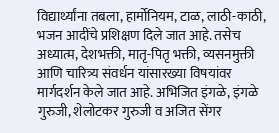विद्यार्थ्यांना तबला, हार्मोनियम, टाळ, लाठी-काठी, भजन आदींचे प्रशिक्षण दिले जात आहे. तसेच अध्यात्म, देशभक्ती, मातृ-पितृ भक्ती, व्यसनमुक्ती आणि चारित्र्य संवर्धन यांसारख्या विषयांवर मार्गदर्शन केले जात आहे. अभिजित इंगळे, इंगळे गुरुजी, शेलोटकर गुरुजी व अजित सेंगर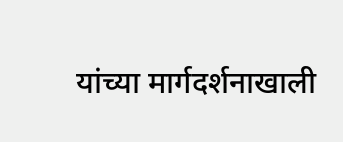यांच्या मार्गदर्शनाखाली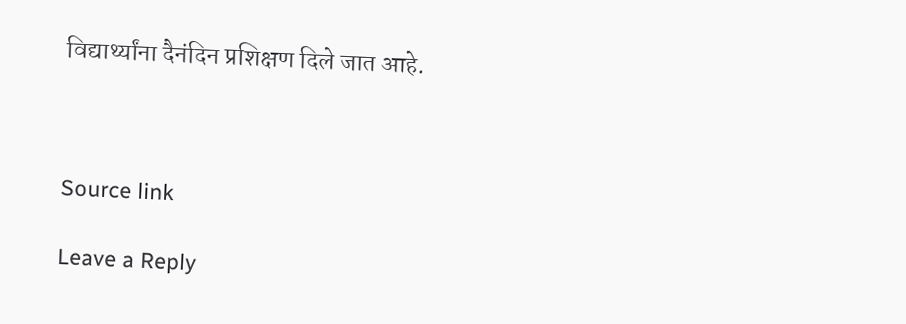विद्यार्थ्यांना दैनंदिन प्रशिक्षण दिले जात आहे.



Source link

Leave a Reply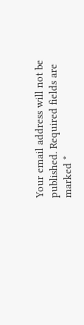Your email address will not be published. Required fields are marked *